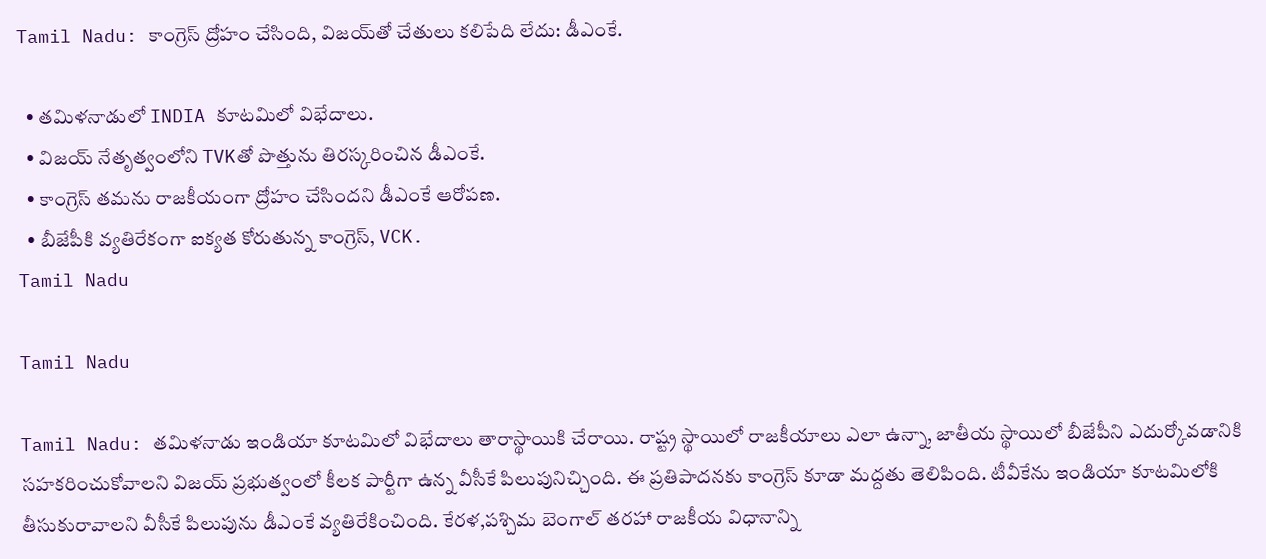Tamil Nadu: కాంగ్రెస్ ద్రోహం చేసింది, విజయ్‌తో చేతులు కలిపేది లేదు: డీఎంకే.

  • తమిళనాడులో INDIA కూటమిలో విభేదాలు.
  • విజయ్ నేతృత్వంలోని TVKతో పొత్తును తిరస్కరించిన డీఎంకే.
  • కాంగ్రెస్ తమను రాజకీయంగా ద్రోహం చేసిందని డీఎంకే ఆరోపణ.
  • బీజేపీకి వ్యతిరేకంగా ఐక్యత కోరుతున్న కాంగ్రెస్, VCK.
Tamil Nadu

Tamil Nadu

Tamil Nadu: తమిళనాడు ఇండియా కూటమిలో విభేదాలు తారాస్థాయికి చేరాయి. రాష్ట్ర స్థాయిలో రాజకీయాలు ఎలా ఉన్నా, జాతీయ స్థాయిలో బీజేపీని ఎదుర్కోవడానికి సహకరించుకోవాలని విజయ్ ప్రభుత్వంలో కీలక పార్టీగా ఉన్న వీసీకే పిలుపునిచ్చింది. ఈ ప్రతిపాదనకు కాంగ్రెస్ కూడా మద్దతు తెలిపింది. టీవీకేను ఇండియా కూటమిలోకి తీసుకురావాలని వీసీకే పిలుపును డీఎంకే వ్యతిరేకించింది. కేరళ,పశ్చిమ బెంగాల్ తరహా రాజకీయ విధానాన్ని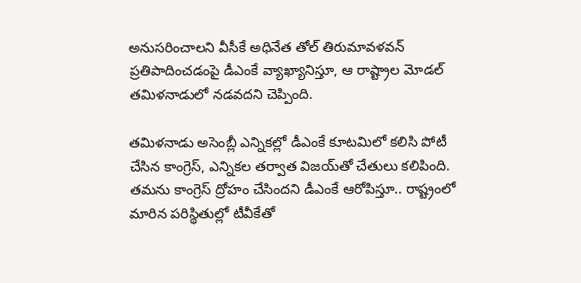అనుసరించాలని వీసీకే అధినేత తోల్ తిరుమావళవన్ ప్రతిపాదించడంపై డీఎంకే వ్యాఖ్యానిస్తూ, ఆ రాష్ట్రాల మోడల్ తమిళనాడులో నడవదని చెప్పింది.

తమిళనాడు అసెంబ్లీ ఎన్నికల్లో డీఎంకే కూటమిలో కలిసి పోటీ చేసిన కాంగ్రెస్, ఎన్నికల తర్వాత విజయ్‌తో చేతులు కలిపింది. తమను కాంగ్రెస్ ద్రోహం చేసిందని డీఎంకే ఆరోపిస్తూ.. రాష్ట్రంలో మారిన పరిస్థితుల్లో టీవీకేతో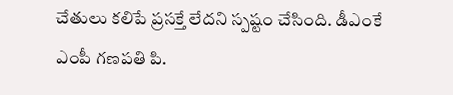చేతులు కలిపే ప్రసక్తే లేదని స్పష్టం చేసింది. డీఎంకే ఎంపీ గణపతి పి.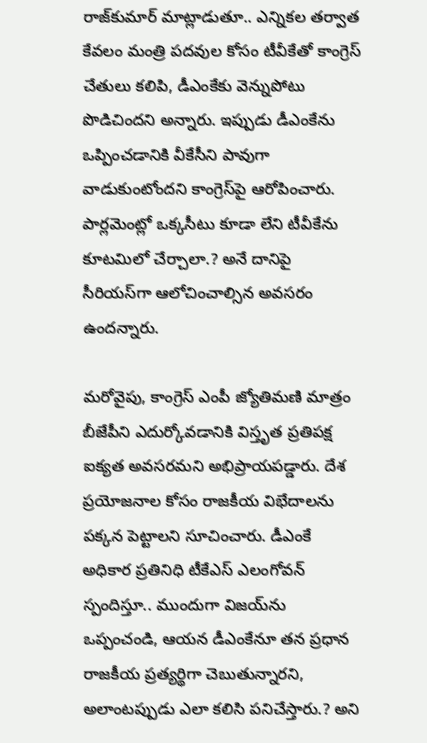రాజ్‌కుమార్ మాట్లాడుతూ.. ఎన్నికల తర్వాత కేవలం మంత్రి పదవుల కోసం టీవీకేతో కాంగ్రెస్ చేతులు కలిపి, డీఎంకేకు వెన్నుపోటు పొడిచిందని అన్నారు. ఇప్పుడు డీఎంకేను ఒప్పించడానికి వీకేసీని పావుగా వాడుకుంటోందని కాంగ్రెస్‌పై ఆరోపించారు. పార్లమెంట్లో ఒక్కసీటు కూడా లేని టీవీకేను కూటమిలో చేర్చాలా.? అనే దానిపై సీరియస్‌గా ఆలోచించాల్సిన అవసరం ఉందన్నారు.

మరోవైపు, కాంగ్రెస్ ఎంపీ జ్యోతిమణి మాత్రం బీజేపీని ఎదుర్కోవడానికి విస్తృత ప్రతిపక్ష ఐక్యత అవసరమని అభిప్రాయపడ్డారు. దేశ ప్రయోజనాల కోసం రాజకీయ విభేదాలను పక్కన పెట్టాలని సూచించారు. డీఎంకే అధికార ప్రతినిధి టీకేఎస్ ఎలంగోవన్ స్పందిస్తూ.. ముందుగా విజయ్‌ను ఒప్పంచండి, ఆయన డీఎంకేనూ తన ప్రధాన రాజకీయ ప్రత్యర్థిగా చెబుతున్నారని, అలాంటప్పుడు ఎలా కలిసి పనిచేస్తారు.? అని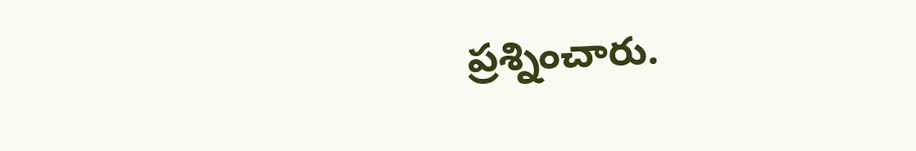ప్రశ్నించారు.